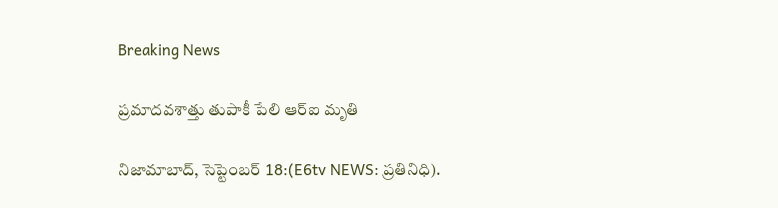Breaking News

ప్రమాదవశాత్తు తుపాకీ పేలి ఆర్‌ఐ మృతి

నిజామాబాద్, సెప్టెంబర్ 18:(E6tv NEWS: ప్రతినిధి).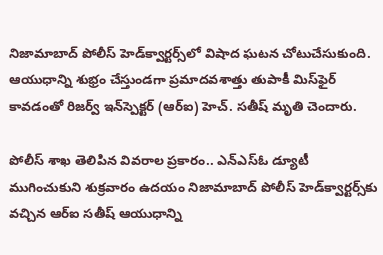నిజామాబాద్ పోలీస్ హెడ్‌క్వార్టర్స్‌లో విషాద ఘటన చోటుచేసుకుంది. ఆయుధాన్ని శుభ్రం చేస్తుండగా ప్రమాదవశాత్తు తుపాకీ మిస్‌ఫైర్ కావడంతో రిజర్వ్ ఇన్‌స్పెక్టర్ (ఆర్‌ఐ) హెచ్. సతీష్ మృతి చెందారు.

పోలీస్ శాఖ తెలిపిన వివరాల ప్రకారం.. ఎన్‌ఎస్‌ఓ డ్యూటీ ముగించుకుని శుక్రవారం ఉదయం నిజామాబాద్ పోలీస్ హెడ్‌క్వార్టర్స్‌కు వచ్చిన ఆర్‌ఐ సతీష్ ఆయుధాన్ని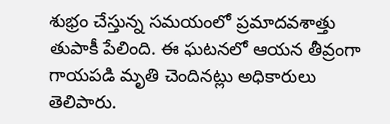శుభ్రం చేస్తున్న సమయంలో ప్రమాదవశాత్తు తుపాకీ పేలింది. ఈ ఘటనలో ఆయన తీవ్రంగా గాయపడి మృతి చెందినట్లు అధికారులు తెలిపారు.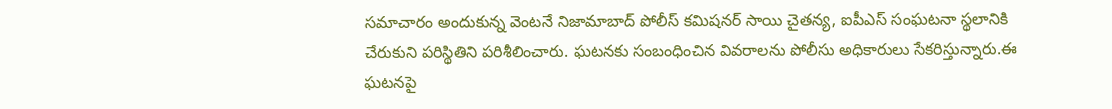సమాచారం అందుకున్న వెంటనే నిజామాబాద్ పోలీస్ కమిషనర్ సాయి చైతన్య, ఐపీఎస్ సంఘటనా స్థలానికి చేరుకుని పరిస్థితిని పరిశీలించారు. ఘటనకు సంబంధించిన వివరాలను పోలీసు అధికారులు సేకరిస్తున్నారు.ఈ ఘటనపై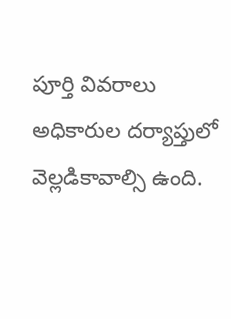పూర్తి వివరాలు అధికారుల దర్యాప్తులో వెల్లడికావాల్సి ఉంది.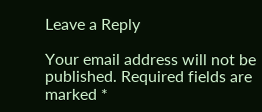Leave a Reply

Your email address will not be published. Required fields are marked *